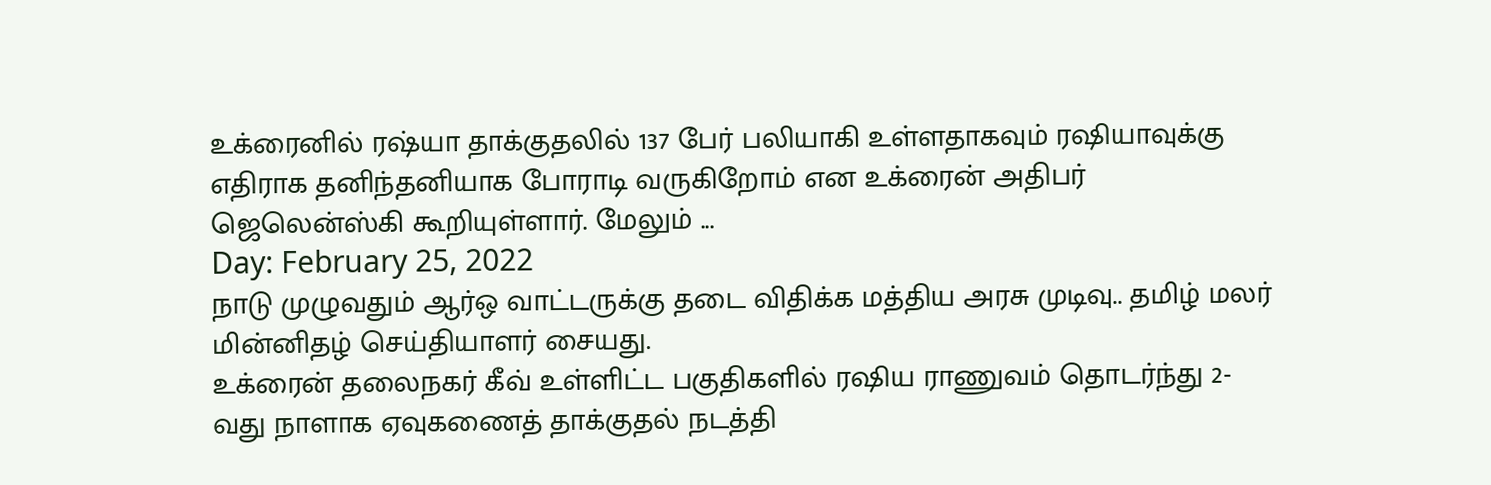உக்ரைனில் ரஷ்யா தாக்குதலில் 137 பேர் பலியாகி உள்ளதாகவும் ரஷியாவுக்கு எதிராக தனிந்தனியாக போராடி வருகிறோம் என உக்ரைன் அதிபர் ஜெலென்ஸ்கி கூறியுள்ளார். மேலும் ...
Day: February 25, 2022
நாடு முழுவதும் ஆர்ஒ வாட்டருக்கு தடை விதிக்க மத்திய அரசு முடிவு.. தமிழ் மலர் மின்னிதழ் செய்தியாளர் சையது.
உக்ரைன் தலைநகர் கீவ் உள்ளிட்ட பகுதிகளில் ரஷிய ராணுவம் தொடர்ந்து 2-வது நாளாக ஏவுகணைத் தாக்குதல் நடத்தி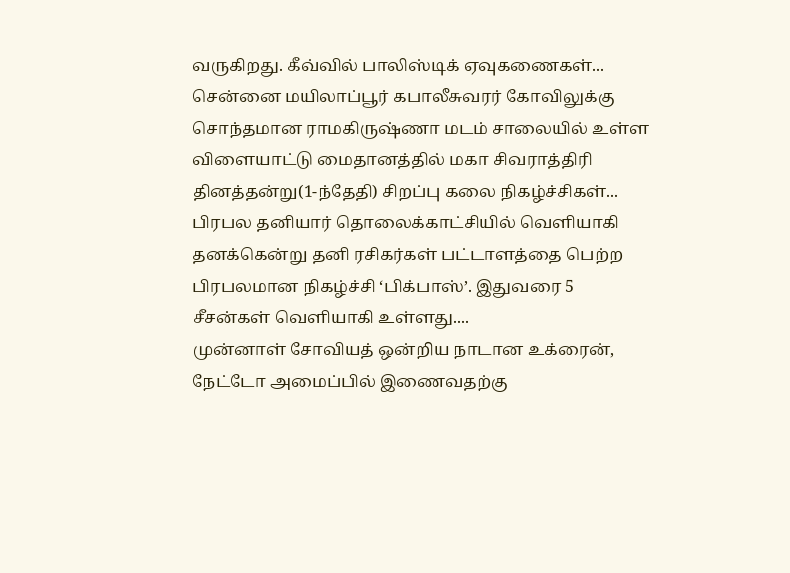வருகிறது. கீவ்வில் பாலிஸ்டிக் ஏவுகணைகள்...
சென்னை மயிலாப்பூர் கபாலீசுவரர் கோவிலுக்கு சொந்தமான ராமகிருஷ்ணா மடம் சாலையில் உள்ள விளையாட்டு மைதானத்தில் மகா சிவராத்திரி தினத்தன்று(1-ந்தேதி) சிறப்பு கலை நிகழ்ச்சிகள்...
பிரபல தனியார் தொலைக்காட்சியில் வெளியாகி தனக்கென்று தனி ரசிகர்கள் பட்டாளத்தை பெற்ற பிரபலமான நிகழ்ச்சி ‘பிக்பாஸ்’. இதுவரை 5 சீசன்கள் வெளியாகி உள்ளது....
முன்னாள் சோவியத் ஒன்றிய நாடான உக்ரைன், நேட்டோ அமைப்பில் இணைவதற்கு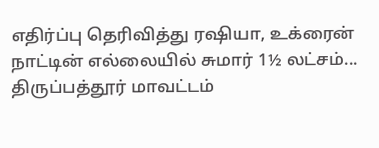எதிர்ப்பு தெரிவித்து ரஷியா, உக்ரைன் நாட்டின் எல்லையில் சுமார் 1½ லட்சம்...
திருப்பத்தூர் மாவட்டம்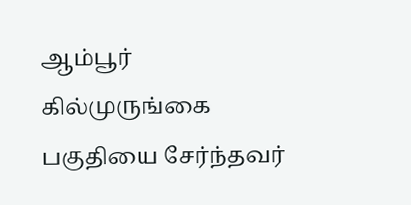ஆம்பூர் கில்முருங்கை பகுதியை சேர்ந்தவர்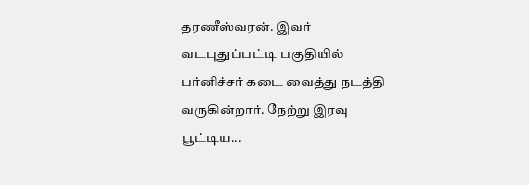தரணீஸ்வரன். இவர் வடபுதுப்பட்டி பகுதியில் பர்னிச்சர் கடை வைத்து நடத்தி வருகின்றார். நேற்று இரவு பூட்டிய...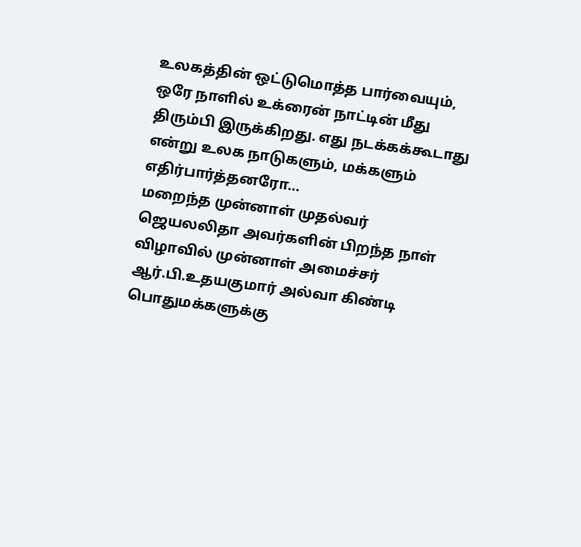உலகத்தின் ஒட்டுமொத்த பார்வையும், ஒரே நாளில் உக்ரைன் நாட்டின் மீது திரும்பி இருக்கிறது. எது நடக்கக்கூடாது என்று உலக நாடுகளும், மக்களும் எதிர்பார்த்தனரோ...
மறைந்த முன்னாள் முதல்வர் ஜெயலலிதா அவர்களின் பிறந்த நாள் விழாவில் முன்னாள் அமைச்சர் ஆர்.பி.உதயகுமார் அல்வா கிண்டி பொதுமக்களுக்கு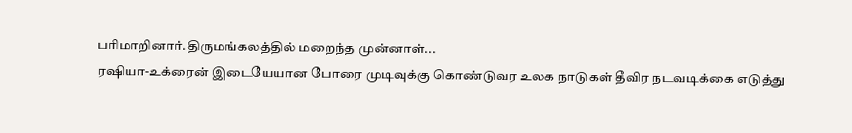பரிமாறினார்.திருமங்கலத்தில் மறைந்த முன்னாள்...
ரஷியா-உக்ரைன் இடையேயான போரை முடிவுக்கு கொண்டுவர உலக நாடுகள் தீவிர நடவடிக்கை எடுத்து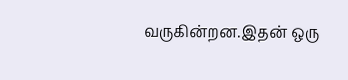வருகின்றன.இதன் ஒரு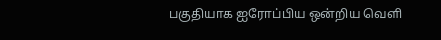பகுதியாக ஐரோப்பிய ஒன்றிய வெளி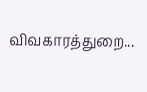விவகாரத்துறை...